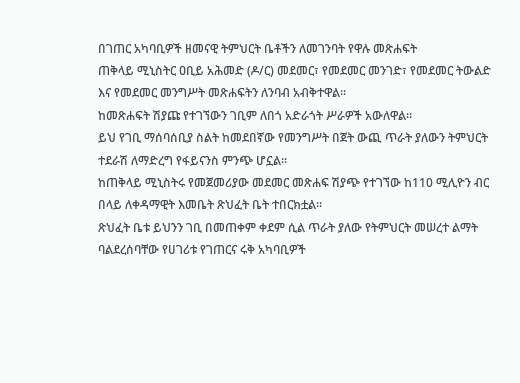በገጠር አካባቢዎች ዘመናዊ ትምህርት ቤቶችን ለመገንባት የዋሉ መጽሐፍት
ጠቅላይ ሚኒስትር ዐቢይ አሕመድ (ዶ/ር) መደመር፣ የመደመር መንገድ፣ የመደመር ትውልድ እና የመደመር መንግሥት መጽሐፍትን ለንባብ አብቅተዋል፡፡
ከመጽሐፍት ሽያጩ የተገኘውን ገቢም ለበጎ አድራጎት ሥራዎች አውለዋል።
ይህ የገቢ ማሰባሰቢያ ስልት ከመደበኛው የመንግሥት በጀት ውጪ ጥራት ያለውን ትምህርት ተደራሽ ለማድረግ የፋይናንስ ምንጭ ሆኗል።
ከጠቅላይ ሚኒስትሩ የመጀመሪያው መደመር መጽሐፍ ሽያጭ የተገኘው ከ110 ሚሊዮን ብር በላይ ለቀዳማዊት እመቤት ጽህፈት ቤት ተበርክቷል።
ጽህፈት ቤቱ ይህንን ገቢ በመጠቀም ቀደም ሲል ጥራት ያለው የትምህርት መሠረተ ልማት ባልደረሰባቸው የሀገሪቱ የገጠርና ሩቅ አካባቢዎች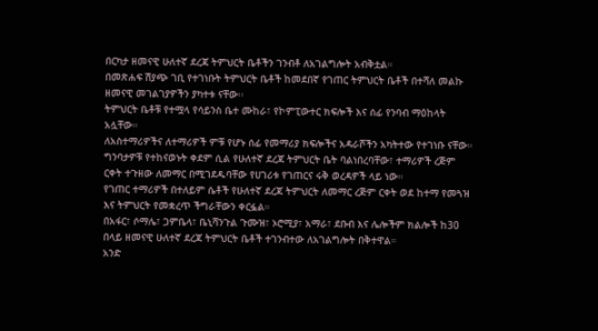በርካታ ዘመናዊ ሁለተኛ ደረጃ ትምህርት ቤቶችን ገንብቶ ለአገልግሎት አብቅቷል።
በመጽሐፍ ሽያጭ ገቢ የተገነቡት ትምህርት ቤቶች ከመደበኛ የገጠር ትምህርት ቤቶች በተሻለ መልኩ ዘመናዊ መገልገያዎችን ያካተቱ ናቸው፡፡
ትምህርት ቤቶቹ የተሟላ የሳይንስ ቤተ ሙከራ፣ የኮምፒውተር ክፍሎች እና ሰፊ የንባብ ማዕከላት አሏቸው።
ለአስተማሪዎችና ለተማሪዎች ምቹ የሆኑ ሰፊ የመማሪያ ክፍሎችና አዳራሾችን አካትተው የተገነቡ ናቸው።
ግንባታዎቹ የተከናወኑት ቀደም ሲል የሁለተኛ ደረጃ ትምህርት ቤት ባልነበረባቸው፣ ተማሪዎች ረጅም ርቀት ተጉዘው ለመማር በሚገደዱባቸው የሀገሪቱ የገጠርና ሩቅ ወረዳዎች ላይ ነው።
የገጠር ተማሪዎች በተለይም ሴቶች የሁለተኛ ደረጃ ትምህርት ለመማር ረጅም ርቀት ወደ ከተማ የመጓዝ እና ትምህርት የመቋረጥ ችግራቸውን ቀርፏል።
በአፋር፣ ሶማሌ፣ ጋምቤላ፣ ቤኒሻንጉል ጉሙዝ፣ ኦሮሚያ፣ አማራ፣ ደቡብ እና ሌሎችም ክልሎች ከ30 በላይ ዘመናዊ ሁለተኛ ደረጃ ትምህርት ቤቶች ተገንብተው ለአገልግሎት በቅተዋል።
አንድ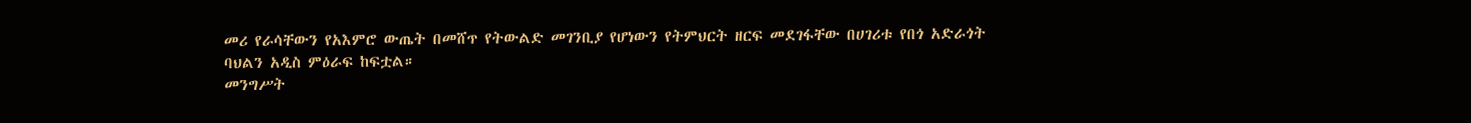መሪ የራሳቸውን የአእምሮ ውጤት በመሸጥ የትውልድ መገንቢያ የሆነውን የትምህርት ዘርፍ መደገፋቸው በሀገሪቱ የበጎ አድራጎት ባህልን አዲስ ምዕራፍ ከፍቷል።
መንግሥት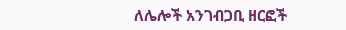ለሌሎች አንገብጋቢ ዘርፎች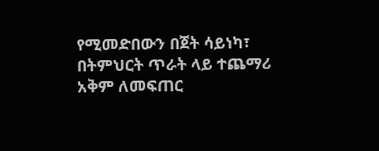የሚመድበውን በጀት ሳይነካ፣ በትምህርት ጥራት ላይ ተጨማሪ አቅም ለመፍጠር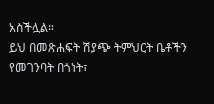አስችሏል።
ይህ በመጽሐፍት ሽያጭ ትምህርት ቤቶችን የመገንባት በጎነት፣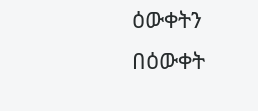ዕውቀትን በዕውቀት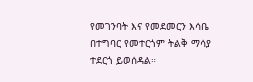የመገንባት እና የመደመርን እሳቤ በተግባር የመተርጎም ትልቅ ማሳያ ተደርጎ ይወሰዳል።